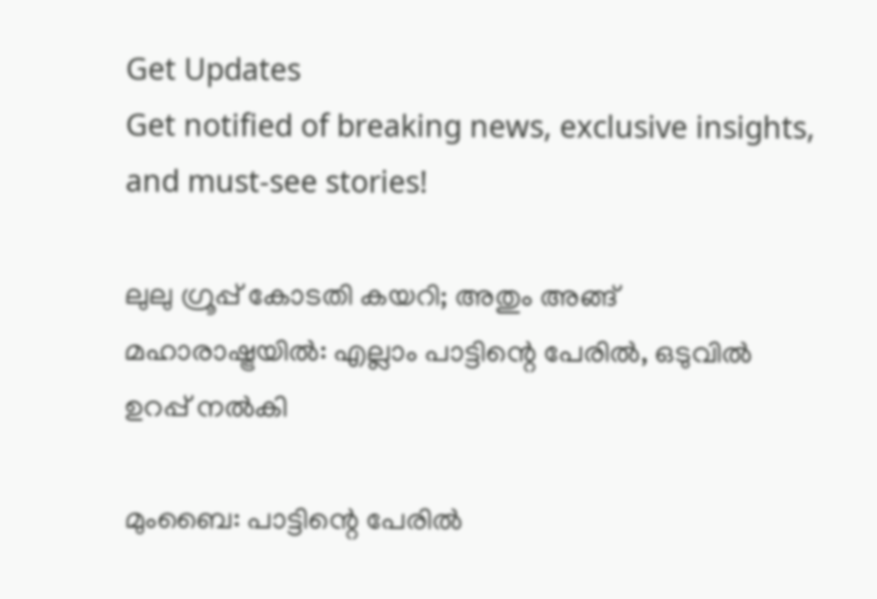Get Updates
Get notified of breaking news, exclusive insights, and must-see stories!

ലുലു ഗ്രൂപ്പ് കോടതി കയറി; അതും അങ്ങ് മഹാരാഷ്ട്രയില്‍: എല്ലാം പാട്ടിന്റെ പേരില്‍, ഒടുവില്‍ ഉറപ്പ് നല്‍കി

മുംബൈ: പാട്ടിന്റെ പേരില്‍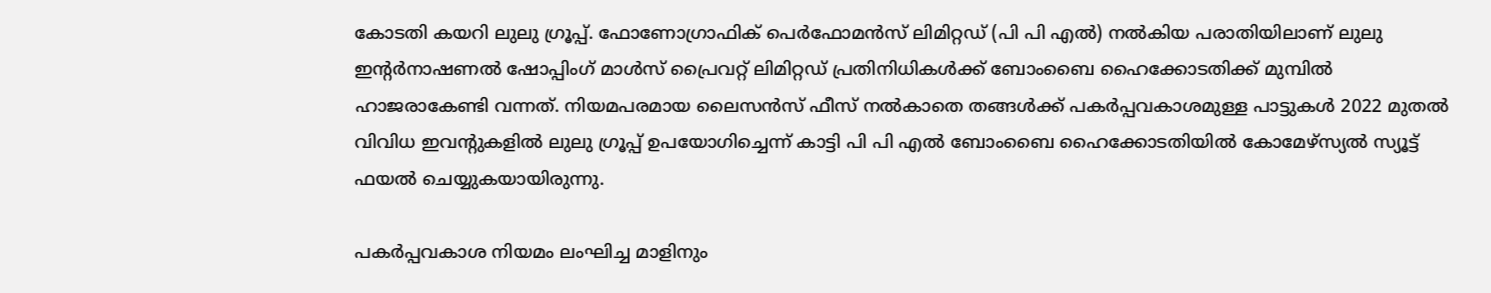കോടതി കയറി ലുലു ഗ്രൂപ്പ്. ഫോണോഗ്രാഫിക് പെർഫോമൻസ് ലിമിറ്റഡ് (പി പി എല്‍) നല്‍കിയ പരാതിയിലാണ് ലുലു ഇൻ്റർനാഷണൽ ഷോപ്പിംഗ് മാൾസ് പ്രൈവറ്റ് ലിമിറ്റഡ് പ്രതിനിധികള്‍ക്ക് ബോംബൈ ഹൈക്കോടതിക്ക് മുമ്പില്‍ ഹാജരാകേണ്ടി വന്നത്. നിയമപരമായ ലൈസന്‍സ് ഫീസ് നല്‍കാതെ തങ്ങള്‍ക്ക് പകർപ്പവകാശമുള്ള പാട്ടുകള്‍ 2022 മുതല്‍ വിവിധ ഇവന്റുകളില്‍ ലുലു ഗ്രൂപ്പ് ഉപയോഗിച്ചെന്ന് കാട്ടി പി പി എല്‍ ബോംബൈ ഹൈക്കോടതിയില്‍ കോമേഴ്സ്യല്‍ സ്യൂട്ട് ഫയല്‍ ചെയ്യുകയായിരുന്നു.

പകർപ്പവകാശ നിയമം ലംഘിച്ച മാളിനും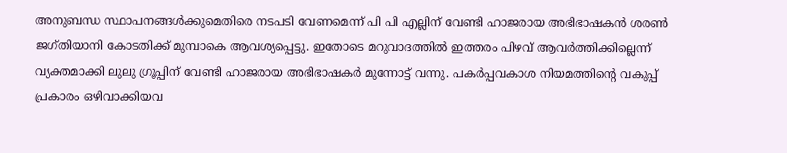അനുബന്ധ സ്ഥാപനങ്ങള്‍ക്കുമെതിരെ നടപടി വേണമെന്ന് പി പി എല്ലിന് വേണ്ടി ഹാജരായ അഭിഭാഷകൻ ശരൺ ജഗ്തിയാനി കോടതിക്ക് മുമ്പാകെ ആവശ്യപ്പെട്ടു. ഇതോടെ മറുവാദത്തില്‍ ഇത്തരം പിഴവ് ആവർത്തിക്കില്ലെന്ന് വ്യക്തമാക്കി ലുലു ഗ്രൂപ്പിന് വേണ്ടി ഹാജരായ അഭിഭാഷകർ മുന്നോട്ട് വന്നു. പകർപ്പവകാശ നിയമത്തിൻ്റെ വകുപ്പ് പ്രകാരം ഒഴിവാക്കിയവ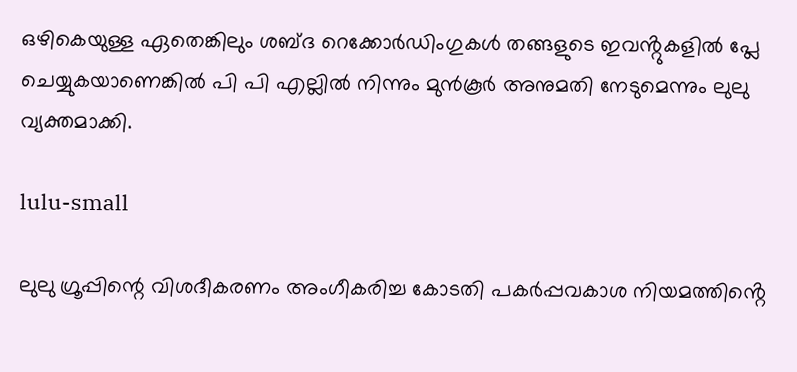ഒഴികെയുള്ള ഏതെങ്കിലും ശബ്ദ റെക്കോർഡിംഗുകൾ തങ്ങളുടെ ഇവൻ്റുകളിൽ പ്ലേ ചെയ്യുകയാണെങ്കില്‍ പി പി എല്ലില്‍ നിന്നും മുന്‍കൂർ അനുമതി നേടുമെന്നും ലുലു വ്യക്തമാക്കി.

lulu-small

ലുലു ഗ്രൂപ്പിന്റെ വിശദീകരണം അംഗീകരിച്ച കോടതി പകർപ്പവകാശ നിയമത്തിൻ്റെ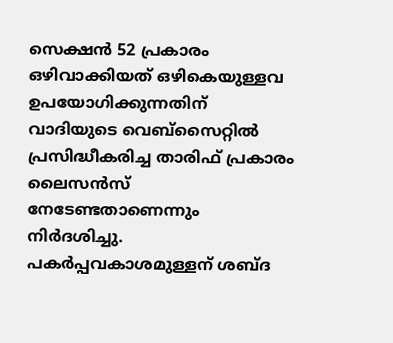സെക്ഷൻ 52 പ്രകാരം ഒഴിവാക്കിയത് ഒഴികെയുള്ളവ ഉപയോഗിക്കുന്നതിന് വാദിയുടെ വെബ്‌സൈറ്റിൽ പ്രസിദ്ധീകരിച്ച താരിഫ് പ്രകാരം ലൈസന്‍സ് നേടേണ്ടതാണെന്നും നിർദശിച്ചു. പകർപ്പവകാശമുള്ളന് ശബ്ദ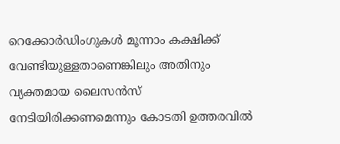റെക്കോർഡിംഗുകൾ മൂന്നാം കക്ഷിക്ക് വേണ്ടിയുള്ളതാണെങ്കിലും അതിനും വ്യക്തമായ ലൈസന്‍സ് നേടിയിരിക്കണമെന്നും കോടതി ഉത്തരവില്‍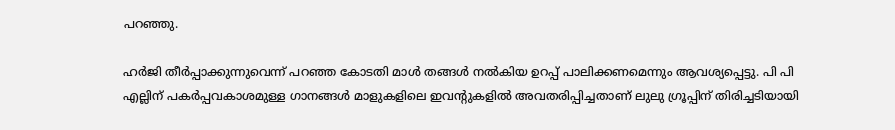പറഞ്ഞു.

ഹർജി തീർപ്പാക്കുന്നുവെന്ന് പറഞ്ഞ കോടതി മാള്‍ തങ്ങള്‍ നല്‍കിയ ഉറപ്പ് പാലിക്കണമെന്നും ആവശ്യപ്പെട്ടു. പി പി എല്ലിന് പകർപ്പവകാശമുള്ള ഗാനങ്ങള്‍ മാളുകളിലെ ഇവന്റുകളില്‍ അവതരിപ്പിച്ചതാണ് ലുലു ഗ്രൂപ്പിന് തിരിച്ചടിയായി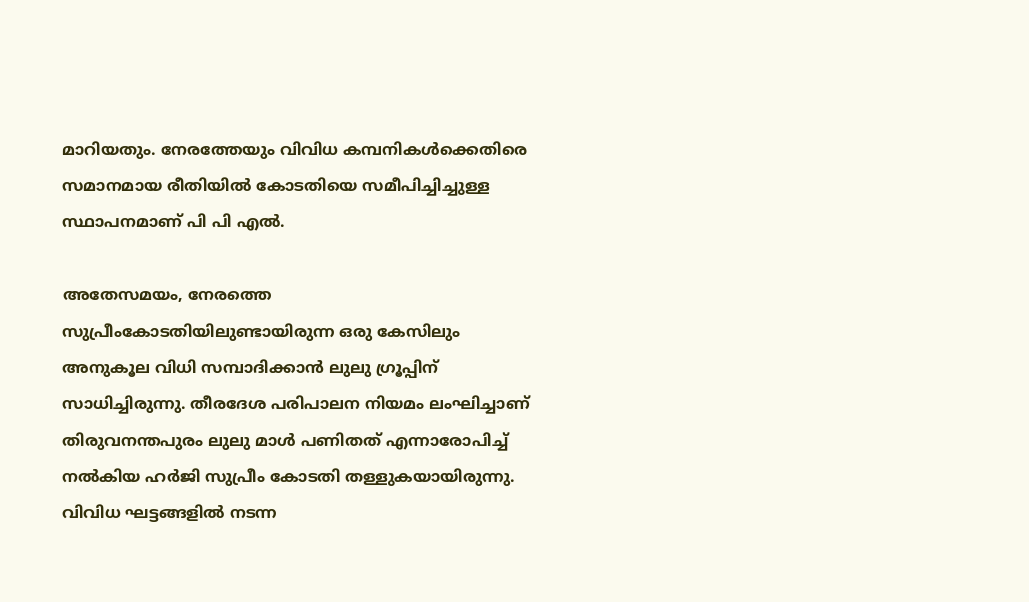മാറിയതും. നേരത്തേയും വിവിധ കമ്പനികള്‍ക്കെതിരെ സമാനമായ രീതിയില്‍ കോടതിയെ സമീപിച്ചിച്ചുള്ള സ്ഥാപനമാണ് പി പി എല്‍.

അതേസമയം, നേരത്തെ സുപ്രീംകോടതിയിലുണ്ടായിരുന്ന ഒരു കേസിലും അനുകൂല വിധി സമ്പാദിക്കാന്‍ ലുലു ഗ്രൂപ്പിന് സാധിച്ചിരുന്നു. തീരദേശ പരിപാലന നിയമം ലംഘിച്ചാണ് തിരുവനന്തപുരം ലുലു മാൾ പണിതത് എന്നാരോപിച്ച് നൽകിയ ഹർജി സുപ്രീം കോടതി തള്ളുകയായിരുന്നു. വിവിധ ഘട്ടങ്ങളിൽ നടന്ന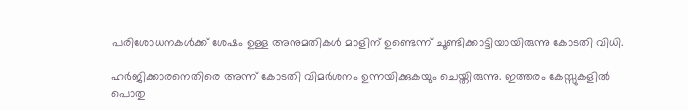പരിശോധനകൾക്ക് ശേഷം ഉള്ള അനുമതികൾ മാളിന് ഉണ്ടെന്ന് ചൂണ്ടിക്കാട്ടിയായിരുന്നു കോടതി വിധി.

ഹർജിക്കാരനെതിരെ അന്ന് കോടതി വിമർശനം ഉന്നയിക്കുകയും ചെയ്തിരുന്നു. ഇത്തരം കേസ്സുകളിൽ പൊതു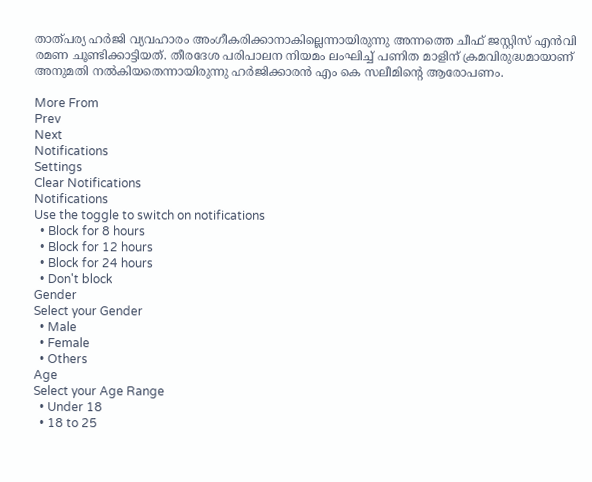താത്പര്യ ഹർജി വ്യവഹാരം അംഗീകരിക്കാനാകില്ലെന്നായിരുന്നു അന്നത്തെ ചീഫ് ജസ്റ്റിസ് എന്‍വി രമണ ചൂണ്ടിക്കാട്ടിയത്. തീരദേശ പരിപാലന നിയമം ലംഘിച്ച് പണിത മാളിന് ക്രമവിരുദ്ധമായാണ് അനുമതി നൽകിയതെന്നായിരുന്നു ഹർജിക്കാരൻ എം കെ സലീമിന്റെ ആരോപണം.

More From
Prev
Next
Notifications
Settings
Clear Notifications
Notifications
Use the toggle to switch on notifications
  • Block for 8 hours
  • Block for 12 hours
  • Block for 24 hours
  • Don't block
Gender
Select your Gender
  • Male
  • Female
  • Others
Age
Select your Age Range
  • Under 18
  • 18 to 25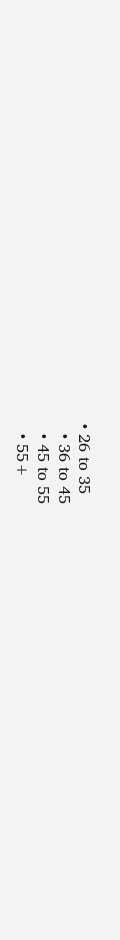• 26 to 35
  • 36 to 45
  • 45 to 55
  • 55+